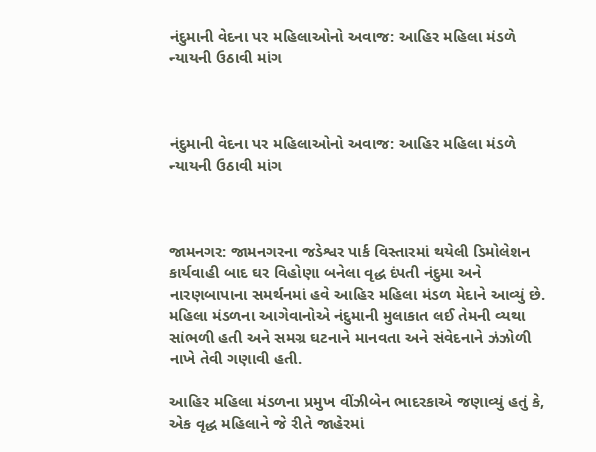નંદુમાની વેદના પર મહિલાઓનો અવાજ: આહિર મહિલા મંડળે ન્યાયની ઉઠાવી માંગ



નંદુમાની વેદના પર મહિલાઓનો અવાજ: આહિર મહિલા મંડળે ન્યાયની ઉઠાવી માંગ



જામનગર: જામનગરના જડેશ્વર પાર્ક વિસ્તારમાં થયેલી ડિમોલેશન કાર્યવાહી બાદ ઘર વિહોણા બનેલા વૃદ્ધ દંપતી નંદુમા અને નારણબાપાના સમર્થનમાં હવે આહિર મહિલા મંડળ મેદાને આવ્યું છે. મહિલા મંડળના આગેવાનોએ નંદુમાની મુલાકાત લઈ તેમની વ્યથા સાંભળી હતી અને સમગ્ર ઘટનાને માનવતા અને સંવેદનાને ઝંઝોળી નાખે તેવી ગણાવી હતી.

આહિર મહિલા મંડળના પ્રમુખ વીંઝીબેન ભાદરકાએ જણાવ્યું હતું કે, એક વૃદ્ધ મહિલાને જે રીતે જાહેરમાં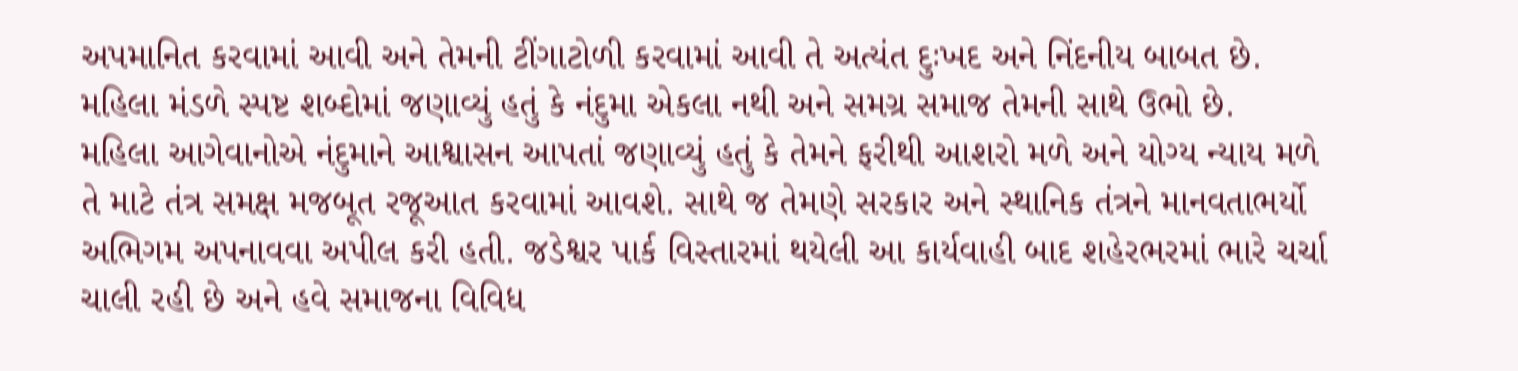અપમાનિત કરવામાં આવી અને તેમની ટીંગાટોળી કરવામાં આવી તે અત્યંત દુઃખદ અને નિંદનીય બાબત છે. મહિલા મંડળે સ્પષ્ટ શબ્દોમાં જણાવ્યું હતું કે નંદુમા એકલા નથી અને સમગ્ર સમાજ તેમની સાથે ઉભો છે.
મહિલા આગેવાનોએ નંદુમાને આશ્વાસન આપતાં જણાવ્યું હતું કે તેમને ફરીથી આશરો મળે અને યોગ્ય ન્યાય મળે તે માટે તંત્ર સમક્ષ મજબૂત રજૂઆત કરવામાં આવશે. સાથે જ તેમણે સરકાર અને સ્થાનિક તંત્રને માનવતાભર્યો અભિગમ અપનાવવા અપીલ કરી હતી. જડેશ્વર પાર્ક વિસ્તારમાં થયેલી આ કાર્યવાહી બાદ શહેરભરમાં ભારે ચર્ચા ચાલી રહી છે અને હવે સમાજના વિવિધ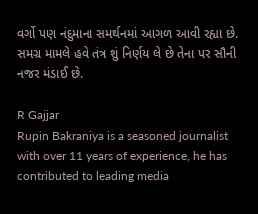વર્ગો પણ નંદુમાના સમર્થનમાં આગળ આવી રહ્યા છે. સમગ્ર મામલે હવે તંત્ર શું નિર્ણય લે છે તેના પર સૌની નજર મંડાઈ છે.

R Gajjar
Rupin Bakraniya is a seasoned journalist with over 11 years of experience, he has contributed to leading media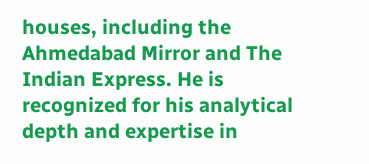houses, including the Ahmedabad Mirror and The Indian Express. He is recognized for his analytical depth and expertise in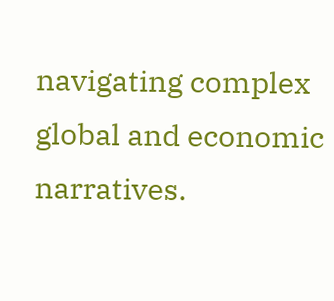navigating complex global and economic narratives.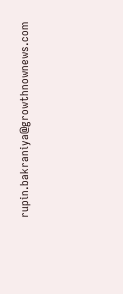rupin.bakraniya@growthnownews.com